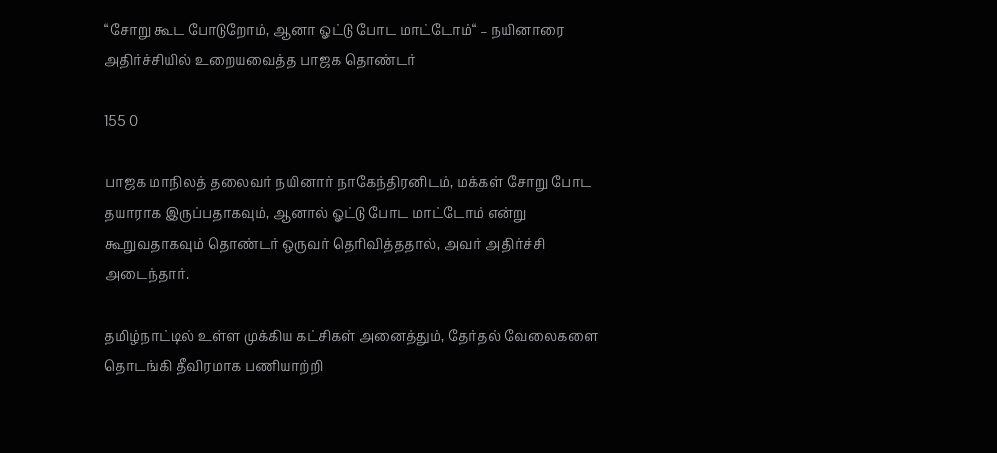“சோறு கூட போடுறோம், ஆனா ஓட்டு போட மாட்டோம்“ – நயினாரை அதிர்ச்சியில் உறையவைத்த பாஜக தொண்டர்

155 0

பாஜக மாநிலத் தலைவர் நயினார் நாகேந்திரனிடம், மக்கள் சோறு போட தயாராக இருப்பதாகவும், ஆனால் ஓட்டு போட மாட்டோம் என்று கூறுவதாகவும் தொண்டர் ஒருவர் தெரிவித்ததால், அவர் அதிர்ச்சி அடைந்தார்.

தமிழ்நாட்டில் உள்ள முக்கிய கட்சிகள் அனைத்தும், தேர்தல் வேலைகளை தொடங்கி தீவிரமாக பணியாற்றி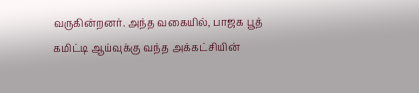வருகின்றனர். அந்த வகையில், பாஜக பூத் கமிட்டி ஆய்வுக்கு வந்த அக்கட்சியின்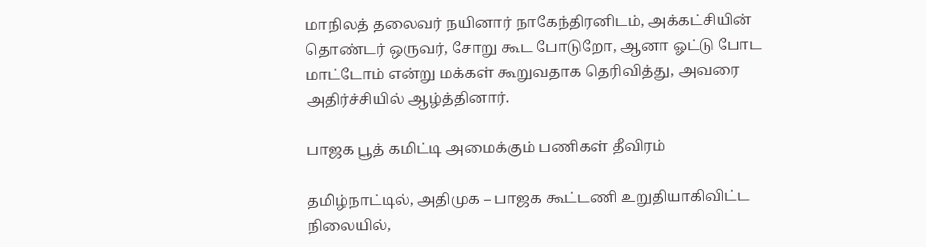மாநிலத் தலைவர் நயினார் நாகேந்திரனிடம், அக்கட்சியின் தொண்டர் ஒருவர், சோறு கூட போடுறோ, ஆனா ஓட்டு போட மாட்டோம் என்று மக்கள் கூறுவதாக தெரிவித்து, அவரை அதிர்ச்சியில் ஆழ்த்தினார்.

பாஜக பூத் கமிட்டி அமைக்கும் பணிகள் தீவிரம்

தமிழ்நாட்டில், அதிமுக – பாஜக கூட்டணி உறுதியாகிவிட்ட நிலையில்,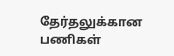தேர்தலுக்கான பணிகள்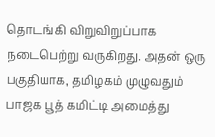தொடங்கி விறுவிறுப்பாக நடைபெற்று வருகிறது. அதன் ஒரு பகுதியாக, தமிழகம் முழுவதும் பாஜக பூத் கமிட்டி அமைத்து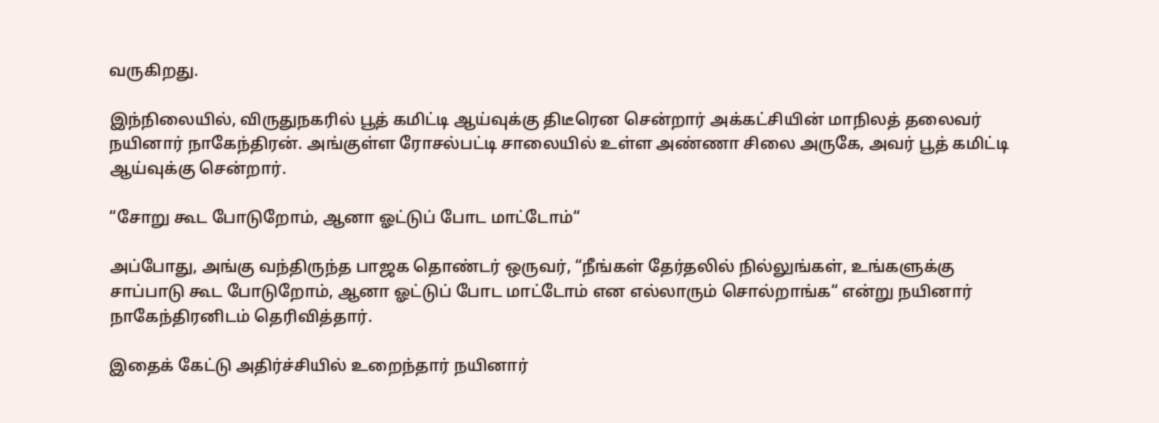வருகிறது.

இந்நிலையில், விருதுநகரில் பூத் கமிட்டி ஆய்வுக்கு திடீரென சென்றார் அக்கட்சியின் மாநிலத் தலைவர் நயினார் நாகேந்திரன். அங்குள்ள ரோசல்பட்டி சாலையில் உள்ள அண்ணா சிலை அருகே, அவர் பூத் கமிட்டி ஆய்வுக்கு சென்றார்.

“சோறு கூட போடுறோம், ஆனா ஓட்டுப் போட மாட்டோம்“

அப்போது, அங்கு வந்திருந்த பாஜக தொண்டர் ஒருவர், “நீங்கள் தேர்தலில் நில்லுங்கள், உங்களுக்கு சாப்பாடு கூட போடுறோம், ஆனா ஓட்டுப் போட மாட்டோம் என எல்லாரும் சொல்றாங்க“ என்று நயினார் நாகேந்திரனிடம் தெரிவித்தார்.

இதைக் கேட்டு அதிர்ச்சியில் உறைந்தார் நயினார்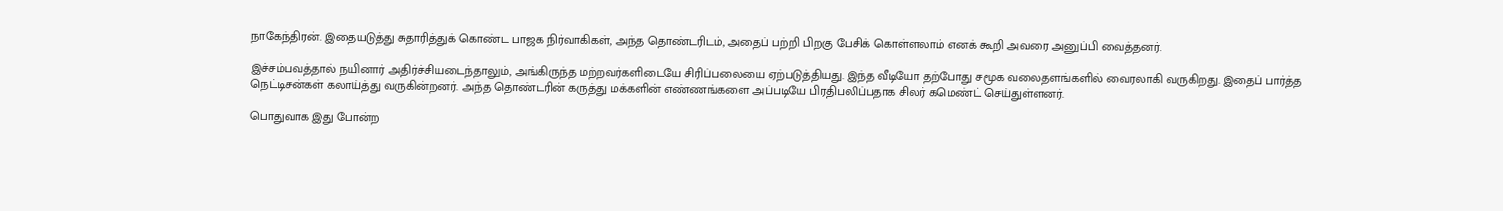நாகேந்திரன். இதையடுத்து சுதாரித்துக் கொண்ட பாஜக நிர்வாகிகள், அந்த தொண்டரிடம், அதைப் பற்றி பிறகு பேசிக் கொள்ளலாம் எனக் கூறி அவரை அனுப்பி வைத்தனர்.

இச்சம்பவத்தால் நயினார் அதிர்ச்சியடைந்தாலும், அங்கிருந்த மற்றவர்களிடையே சிரிப்பலையை ஏற்படுத்தியது. இந்த வீடியோ தற்போது சமூக வலைதளங்களில் வைரலாகி வருகிறது. இதைப் பார்த்த நெட்டிசன்கள் கலாய்த்து வருகின்றனர். அந்த தொண்டரின் கருத்து மக்களின் எண்ணங்களை அப்படியே பிரதிபலிப்பதாக சிலர் கமெண்ட் செய்துள்ளனர்.

பொதுவாக இது போன்ற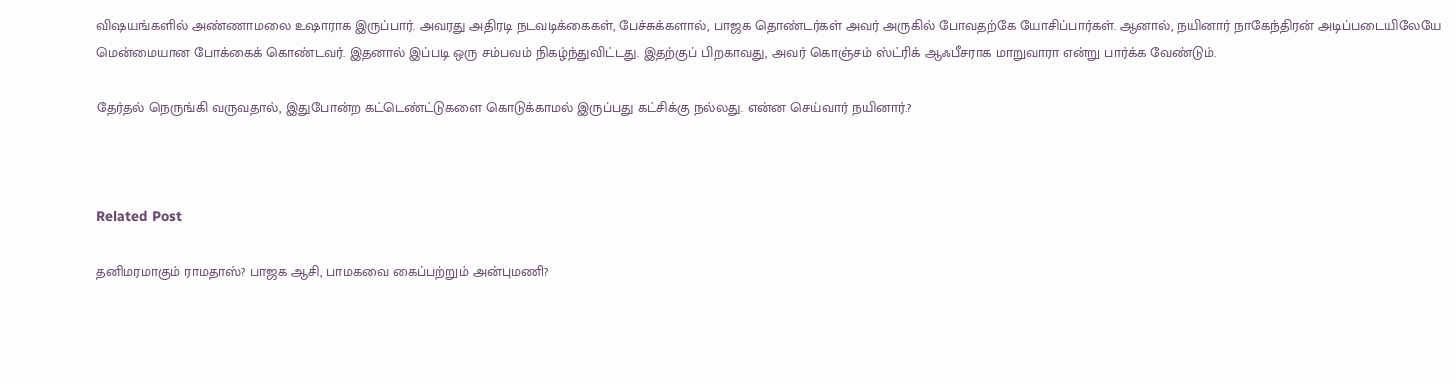விஷயங்களில் அண்ணாமலை உஷாராக இருப்பார். அவரது அதிரடி நடவடிக்கைகள், பேச்சுக்களால், பாஜக தொண்டர்கள் அவர் அருகில் போவதற்கே யோசிப்பார்கள். ஆனால், நயினார் நாகேந்திரன் அடிப்படையிலேயே மென்மையான போக்கைக் கொண்டவர். இதனால் இப்படி ஒரு சம்பவம் நிகழ்ந்துவிட்டது. இதற்குப் பிறகாவது, அவர் கொஞ்சம் ஸ்ட்ரிக் ஆஃபீசராக மாறுவாரா என்று பார்க்க வேண்டும்.

தேர்தல் நெருங்கி வருவதால், இதுபோன்ற கட்டெண்ட்டுகளை கொடுக்காமல் இருப்பது கட்சிக்கு நல்லது. என்ன செய்வார் நயினார்.?



Related Post

தனிமரமாகும் ராமதாஸ்? பாஜக ஆசி, பாமகவை கைப்பற்றும் அன்புமணி?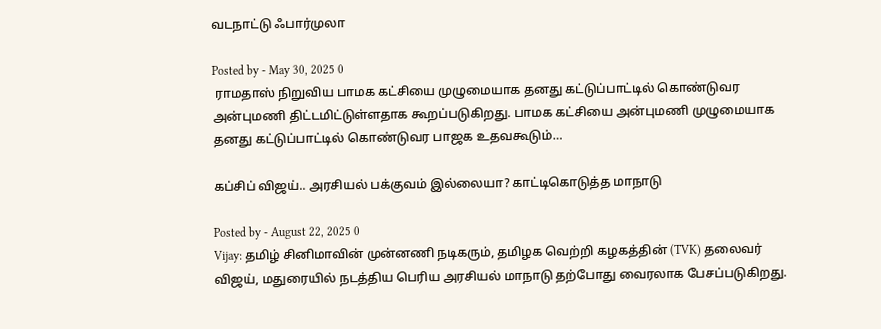வடநாட்டு ஃபார்முலா

Posted by - May 30, 2025 0
 ராமதாஸ் நிறுவிய பாமக கட்சியை முழுமையாக தனது கட்டுப்பாட்டில் கொண்டுவர அன்புமணி திட்டமிட்டுள்ளதாக கூறப்படுகிறது. பாமக கட்சியை அன்புமணி முழுமையாக தனது கட்டுப்பாட்டில் கொண்டுவர பாஜக உதவகூடும்…

கப்சிப் விஜய்.. அரசியல் பக்குவம் இல்லையா? காட்டிகொடுத்த மாநாடு

Posted by - August 22, 2025 0
Vijay: தமிழ் சினிமாவின் முன்னணி நடிகரும், தமிழக வெற்றி கழகத்தின் (TVK) தலைவர் விஜய், மதுரையில் நடத்திய பெரிய அரசியல் மாநாடு தற்போது வைரலாக பேசப்படுகிறது.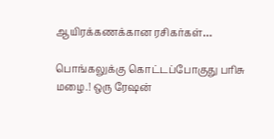ஆயிரக்கணக்கான ரசிகர்கள்…

பொங்கலுக்கு கொட்டப்போகுது பரிசு மழை.! ஒரு ரேஷன்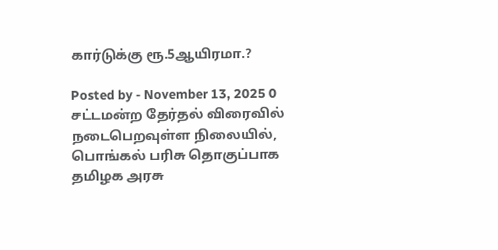கார்டுக்கு ரூ.5ஆயிரமா.?

Posted by - November 13, 2025 0
சட்டமன்ற தேர்தல் விரைவில் நடைபெறவுள்ள நிலையில், பொங்கல் பரிசு தொகுப்பாக தமிழக அரசு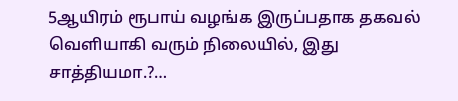5ஆயிரம் ரூபாய் வழங்க இருப்பதாக தகவல் வெளியாகி வரும் நிலையில், இது சாத்தியமா.?…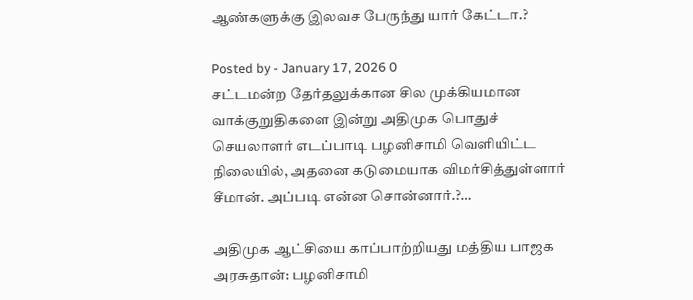ஆண்களுக்கு இலவச பேருந்து யார் கேட்டா.?

Posted by - January 17, 2026 0
சட்டமன்ற தேர்தலுக்கான சில முக்கியமான வாக்குறுதிகளை இன்று அதிமுக பொதுச் செயலாளர் எடப்பாடி பழனிசாமி வெளியிட்ட நிலையில், அதனை கடுமையாக விமர்சித்துள்ளார் சீமான். அப்படி என்ன சொன்னார்.?…

அதிமுக ஆட்சியை காப்பாற்றியது மத்திய பாஜக அரசுதான்: பழனிசாமி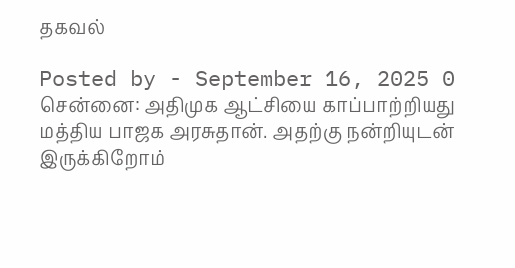தகவல்

Posted by - September 16, 2025 0
சென்னை: அதிமுக ஆட்சியை காப்பாற்றியது மத்திய பாஜக அரசுதான். அதற்கு நன்றியுடன் இருக்கிறோம்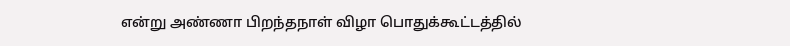என்று அண்ணா பிறந்தநாள் விழா பொதுக்கூட்டத்தில்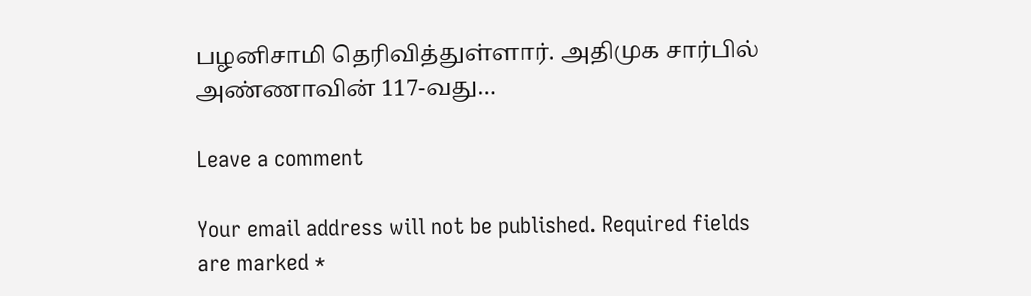பழனிசாமி தெரிவித்துள்ளார். அதிமுக சார்பில் அண்ணாவின் 117-வது…

Leave a comment

Your email address will not be published. Required fields are marked *